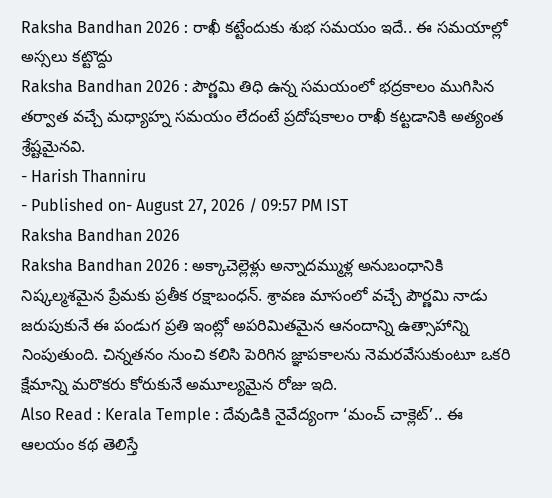Raksha Bandhan 2026 : రాఖీ కట్టేందుకు శుభ సమయం ఇదే.. ఈ సమయాల్లో అస్సలు కట్టొద్దు
Raksha Bandhan 2026 : పౌర్ణమి తిధి ఉన్న సమయంలో భద్రకాలం ముగిసిన తర్వాత వచ్చే మధ్యాహ్న సమయం లేదంటే ప్రదోషకాలం రాఖీ కట్టడానికి అత్యంత శ్రేష్టమైనవి.
- Harish Thanniru
- Published on- August 27, 2026 / 09:57 PM IST
Raksha Bandhan 2026
Raksha Bandhan 2026 : అక్కాచెల్లెళ్లు అన్నాదమ్ముళ్ల అనుబంధానికి నిష్కల్మశమైన ప్రేమకు ప్రతీక రక్షాబంధన్. శ్రావణ మాసంలో వచ్చే పౌర్ణమి నాడు జరుపుకునే ఈ పండుగ ప్రతి ఇంట్లో అపరిమితమైన ఆనందాన్ని ఉత్సాహాన్ని నింపుతుంది. చిన్నతనం నుంచి కలిసి పెరిగిన జ్ఞాపకాలను నెమరవేసుకుంటూ ఒకరి క్షేమాన్ని మరొకరు కోరుకునే అమూల్యమైన రోజు ఇది.
Also Read : Kerala Temple : దేవుడికి నైవేద్యంగా ‘మంచ్ చాక్లెట్’.. ఈ ఆలయం కథ తెలిస్తే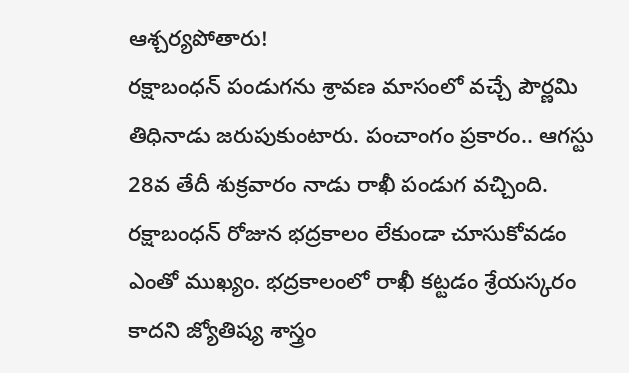ఆశ్చర్యపోతారు!
రక్షాబంధన్ పండుగను శ్రావణ మాసంలో వచ్చే పౌర్ణమి తిధినాడు జరుపుకుంటారు. పంచాంగం ప్రకారం.. ఆగస్టు 28వ తేదీ శుక్రవారం నాడు రాఖీ పండుగ వచ్చింది. రక్షాబంధన్ రోజున భద్రకాలం లేకుండా చూసుకోవడం ఎంతో ముఖ్యం. భద్రకాలంలో రాఖీ కట్టడం శ్రేయస్కరం కాదని జ్యోతిష్య శాస్త్రం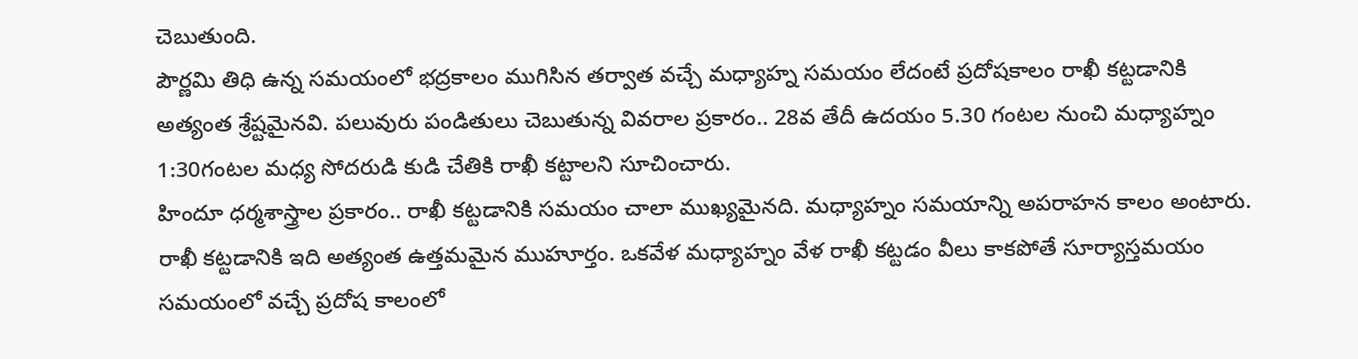చెబుతుంది.
పౌర్ణమి తిధి ఉన్న సమయంలో భద్రకాలం ముగిసిన తర్వాత వచ్చే మధ్యాహ్న సమయం లేదంటే ప్రదోషకాలం రాఖీ కట్టడానికి అత్యంత శ్రేష్టమైనవి. పలువురు పండితులు చెబుతున్న వివరాల ప్రకారం.. 28వ తేదీ ఉదయం 5.30 గంటల నుంచి మధ్యాహ్నం 1:30గంటల మధ్య సోదరుడి కుడి చేతికి రాఖీ కట్టాలని సూచించారు.
హిందూ ధర్మశాస్త్రాల ప్రకారం.. రాఖీ కట్టడానికి సమయం చాలా ముఖ్యమైనది. మధ్యాహ్నం సమయాన్ని అపరాహన కాలం అంటారు. రాఖీ కట్టడానికి ఇది అత్యంత ఉత్తమమైన ముహూర్తం. ఒకవేళ మధ్యాహ్నం వేళ రాఖీ కట్టడం వీలు కాకపోతే సూర్యాస్తమయం సమయంలో వచ్చే ప్రదోష కాలంలో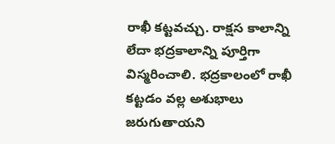రాఖీ కట్టవచ్చు. రాక్షస కాలాన్ని లేదా భద్రకాలాన్ని పూర్తిగా విస్మరించాలి. భద్రకాలంలో రాఖీ కట్టడం వల్ల అశుభాలు జరుగుతాయని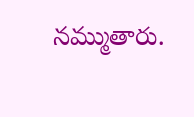నమ్ముతారు.